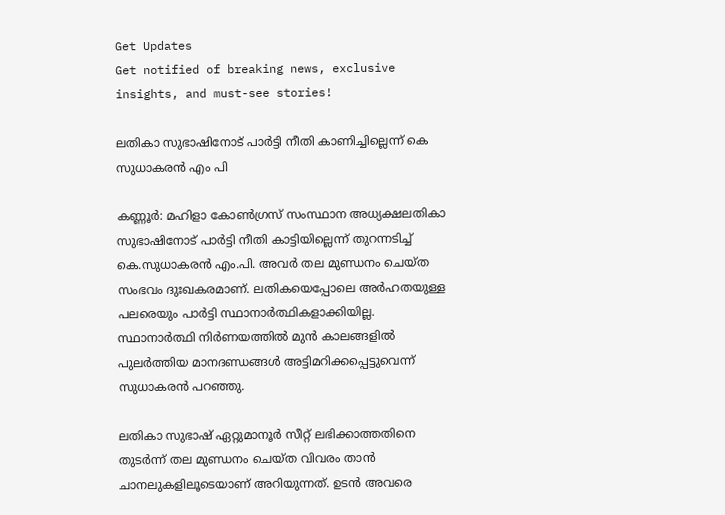Get Updates
Get notified of breaking news, exclusive insights, and must-see stories!

ലതികാ സുഭാഷിനോട് പാർട്ടി നീതി കാണിച്ചില്ലെന്ന് കെ സുധാകരൻ എം പി

കണ്ണൂർ: മഹിളാ കോൺഗ്രസ് സംസ്ഥാന അധ്യക്ഷലതികാ സുഭാഷിനോട് പാർട്ടി നീതി കാട്ടിയില്ലെന്ന് തുറന്നടിച്ച് കെ.സുധാകരൻ എം.പി. അവർ തല മുണ്ഡനം ചെയ്ത സംഭവം ദുഃഖകരമാണ്. ലതികയെപ്പോലെ അർഹതയുള്ള പലരെയും പാർട്ടി സ്ഥാനാർത്ഥികളാക്കിയില്ല. സ്ഥാനാർത്ഥി നിർണയത്തിൽ മുൻ കാലങ്ങളിൽ പുലർത്തിയ മാനദണ്ഡങ്ങൾ അട്ടിമറിക്കപ്പെട്ടുവെന്ന് സുധാകരൻ പറഞ്ഞു.

ലതികാ സുഭാഷ് ഏറ്റുമാനൂർ സീറ്റ് ലഭിക്കാത്തതിനെ തുടർന്ന് തല മുണ്ഡനം ചെയ്ത വിവരം താൻ ചാനലുകളിലൂടെയാണ് അറിയുന്നത്. ഉടൻ അവരെ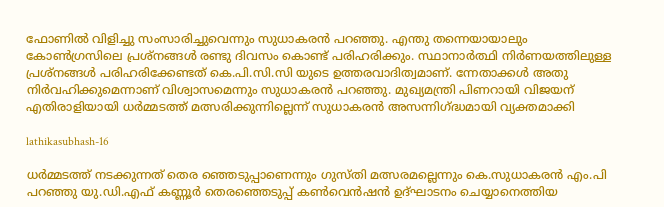ഫോണിൽ വിളിച്ചു സംസാരിച്ചുവെന്നും സുധാകരൻ പറഞ്ഞു. എന്തു തന്നെയായാലും കോൺഗ്രസിലെ പ്രശ്നങ്ങൾ രണ്ടു ദിവസം കൊണ്ട് പരിഹരിക്കും. സ്ഥാനാർത്ഥി നിർണയത്തിലുള്ള പ്രശ്നങ്ങൾ പരിഹരിക്കേണ്ടത് കെ.പി.സി.സി യുടെ ഉത്തരവാദിത്വമാണ്. ന്നേതാക്കൾ അതു നിർവഹിക്കുമെന്നാണ് വിശ്വാസമെന്നും സുധാകരൻ പറഞ്ഞു. മുഖ്യമന്ത്രി പിണറായി വിജയന് എതിരാളിയായി ധർമ്മടത്ത് മത്സരിക്കുന്നില്ലെന്ന് സുധാകരൻ അസന്നിഗ്ദ്ധമായി വ്യക്തമാക്കി

lathikasubhash-16

ധർമ്മടത്ത് നടക്കുന്നത് തെര ഞ്ഞെടുപ്പാണെന്നും ഗുസ്തി മത്സരമല്ലെന്നും കെ.സുധാകരൻ എം.പി പറഞ്ഞു യു.ഡി.എഫ് കണ്ണൂർ തെരഞ്ഞെടുപ്പ് കൺവെൻഷൻ ഉദ്ഘാടനം ചെയ്യാനെത്തിയ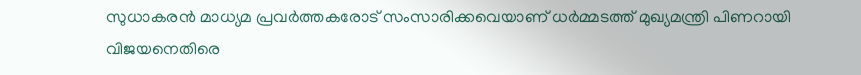സുധാകരൻ മാധ്യമ പ്രവർത്തകരോട് സംസാരിക്കവെയാണ് ധർമ്മടത്ത് മുഖ്യമന്ത്രി പിണറായി വിജയനെതിരെ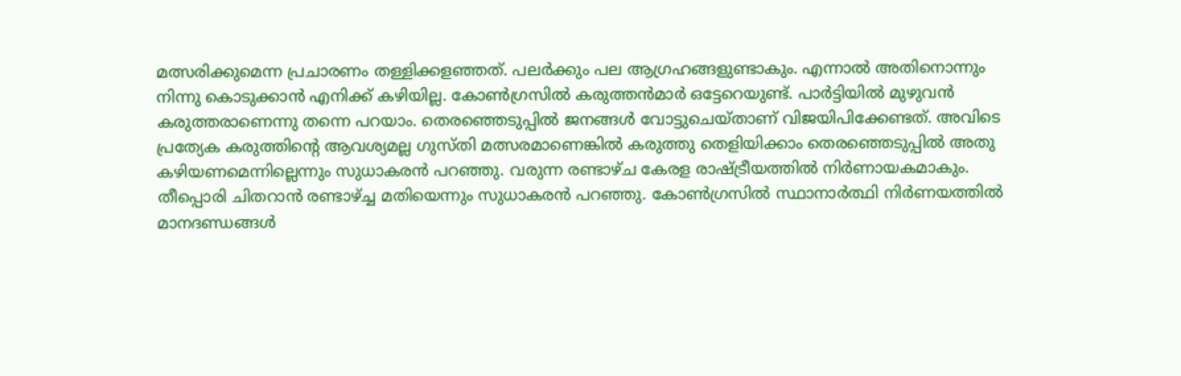മത്സരിക്കുമെന്ന പ്രചാരണം തള്ളിക്കളഞ്ഞത്. പലർക്കും പല ആഗ്രഹങ്ങളുണ്ടാകും. എന്നാൽ അതിനൊന്നും നിന്നു കൊടുക്കാൻ എനിക്ക് കഴിയില്ല. കോൺഗ്രസിൽ കരുത്തൻമാർ ഒട്ടേറെയുണ്ട്. പാർട്ടിയിൽ മുഴുവൻ കരുത്തരാണെന്നു തന്നെ പറയാം. തെരഞ്ഞെടുപ്പിൽ ജനങ്ങൾ വോട്ടുചെയ്താണ് വിജയിപിക്കേണ്ടത്. അവിടെ പ്രത്യേക കരുത്തിന്റെ ആവശ്യമല്ല ഗുസ്തി മത്സരമാണെങ്കിൽ കരുത്തു തെളിയിക്കാം തെരഞ്ഞെടുപ്പിൽ അതു കഴിയണമെന്നില്ലെന്നും സുധാകരൻ പറഞ്ഞു. വരുന്ന രണ്ടാഴ്ച കേരള രാഷ്ട്രീയത്തിൽ നിർണായകമാകും. തീപ്പൊരി ചിതറാൻ രണ്ടാഴ്ച്ച മതിയെന്നും സുധാകരൻ പറഞ്ഞു. കോൺഗ്രസിൽ സ്ഥാനാർത്ഥി നിർണയത്തിൽ മാനദണ്ഡങ്ങൾ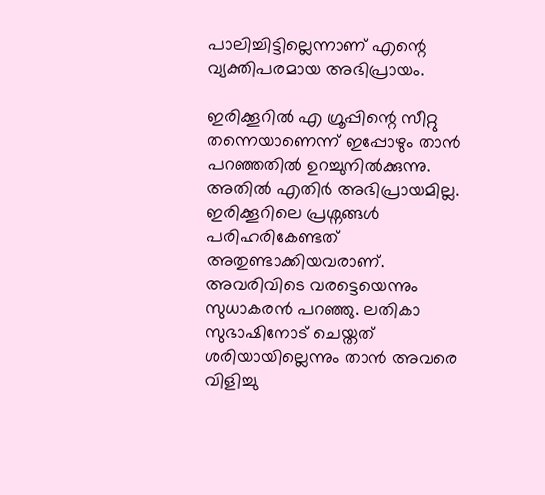പാലിച്ചിട്ടില്ലെന്നാണ് എന്റെ വ്യക്തിപരമായ അഭിപ്രായം.

ഇരിക്കൂറിൽ എ ഗ്രൂപ്പിന്റെ സീറ്റു തന്നെയാണെന്ന് ഇപ്പോഴും താൻ പറഞ്ഞതിൽ ഉറച്ചുനിൽക്കുന്നു. അതിൽ എതിർ അഭിപ്രായമില്ല. ഇരിക്കൂറിലെ പ്രശ്നങ്ങൾ പരിഹരികേണ്ടത് അതുണ്ടാക്കിയവരാണ്. അവരിവിടെ വരട്ടെയെന്നും സുധാകരൻ പറഞ്ഞു. ലതികാ സുഭാഷിനോട് ചെയ്തത് ശരിയായില്ലെന്നും താൻ അവരെ വിളിച്ചു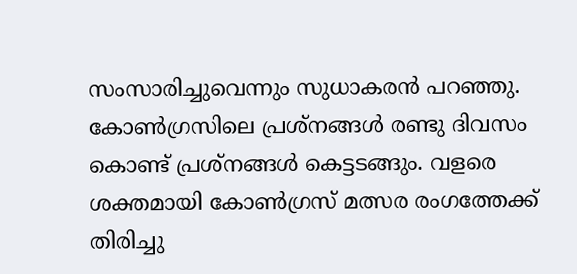സംസാരിച്ചുവെന്നും സുധാകരൻ പറഞ്ഞു. കോൺഗ്രസിലെ പ്രശ്നങ്ങൾ രണ്ടു ദിവസം കൊണ്ട് പ്രശ്നങ്ങൾ കെട്ടടങ്ങും. വളരെ ശക്തമായി കോൺഗ്രസ് മത്സര രംഗത്തേക്ക് തിരിച്ചു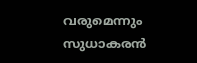വരുമെന്നും സുധാകരൻ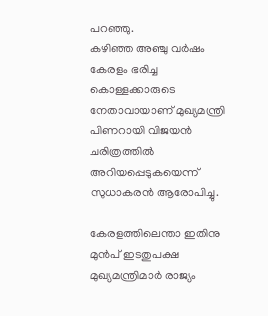പറഞ്ഞു.
കഴിഞ്ഞ അഞ്ചു വർഷം കേരളം ഭരിച്ച കൊള്ളക്കാരുടെ നേതാവായാണ് മുഖ്യമന്ത്രി പിണറായി വിജയൻ ചരിത്രത്തിൽ അറിയപ്പെടുകയെന്ന് സുധാകരൻ ആരോപിച്ചു.

കേരളത്തിലെന്താ ഇതിനു മുൻപ് ഇടതുപക്ഷ മുഖ്യമന്ത്രിമാർ രാജ്യം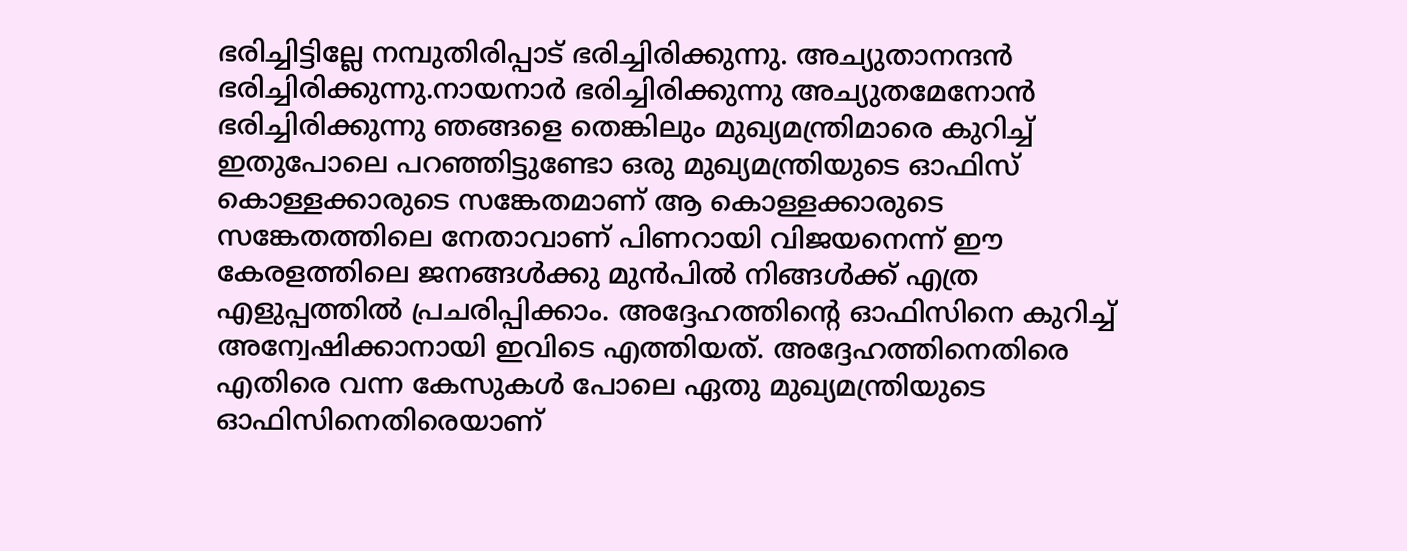ഭരിച്ചിട്ടില്ലേ നമ്പുതിരിപ്പാട് ഭരിച്ചിരിക്കുന്നു. അച്യുതാനന്ദൻ ഭരിച്ചിരിക്കുന്നു.നായനാർ ഭരിച്ചിരിക്കുന്നു അച്യുതമേനോൻ ഭരിച്ചിരിക്കുന്നു ഞങ്ങളെ തെങ്കിലും മുഖ്യമന്ത്രിമാരെ കുറിച്ച് ഇതുപോലെ പറഞ്ഞിട്ടുണ്ടോ ഒരു മുഖ്യമന്ത്രിയുടെ ഓഫിസ് കൊള്ളക്കാരുടെ സങ്കേതമാണ് ആ കൊള്ളക്കാരുടെ സങ്കേതത്തിലെ നേതാവാണ് പിണറായി വിജയനെന്ന് ഈ കേരളത്തിലെ ജനങ്ങൾക്കു മുൻപിൽ നിങ്ങൾക്ക് എത്ര എളുപ്പത്തിൽ പ്രചരിപ്പിക്കാം. അദ്ദേഹത്തിന്റെ ഓഫിസിനെ കുറിച്ച് അന്വേഷിക്കാനായി ഇവിടെ എത്തിയത്. അദ്ദേഹത്തിനെതിരെ എതിരെ വന്ന കേസുകൾ പോലെ ഏതു മുഖ്യമന്ത്രിയുടെ ഓഫിസിനെതിരെയാണ്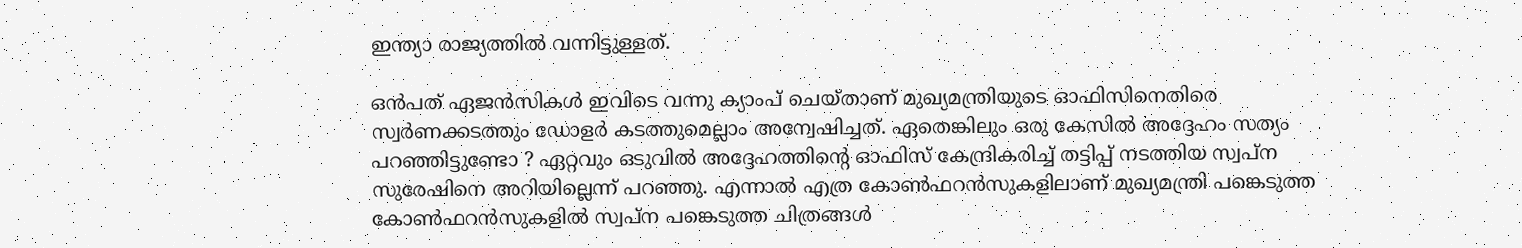ഇന്ത്യാ രാജ്യത്തിൽ വന്നിട്ടുള്ളത്.

ഒൻപത് ഏജൻസികൾ ഇവിടെ വന്നു ക്യാംപ് ചെയ്താണ് മുഖ്യമന്ത്രിയുടെ ഓഫിസിനെതിരെ സ്വർണക്കടത്തും ഡോളർ കടത്തുമെല്ലാം അന്വേഷിച്ചത്. ഏതെങ്കിലും ഒരു കേസിൽ അദ്ദേഹം സത്യം പറഞ്ഞിട്ടുണ്ടോ ? ഏറ്റവും ഒടുവിൽ അദ്ദേഹത്തിന്റെ ഓഫിസ് കേന്ദ്രികരിച്ച് തട്ടിപ്പ് നടത്തിയ സ്വപ്ന സുരേഷിനെ അറിയില്ലെന്ന് പറഞ്ഞു. എന്നാൽ എത്ര കോൺഫറൻസുകളിലാണ് മുഖ്യമന്ത്രി പങ്കെടുത്ത കോൺഫറൻസുകളിൽ സ്വപ്ന പങ്കെടുത്ത ചിത്രങ്ങൾ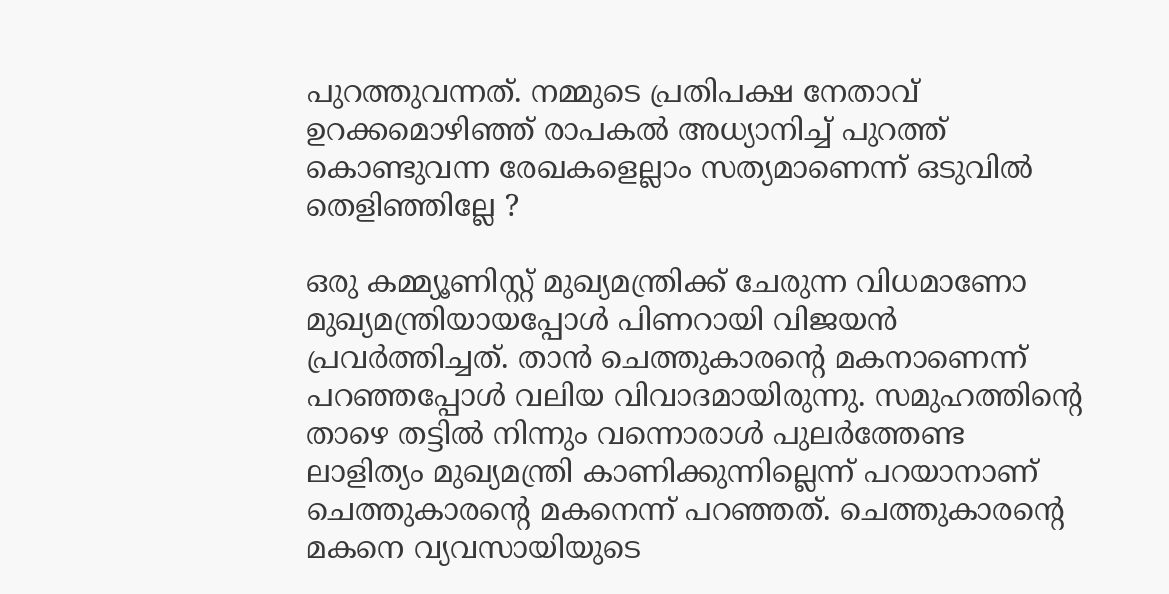പുറത്തുവന്നത്. നമ്മുടെ പ്രതിപക്ഷ നേതാവ് ഉറക്കമൊഴിഞ്ഞ് രാപകൽ അധ്യാനിച്ച് പുറത്ത് കൊണ്ടുവന്ന രേഖകളെല്ലാം സത്യമാണെന്ന് ഒടുവിൽ തെളിഞ്ഞില്ലേ ?

ഒരു കമ്മ്യൂണിസ്റ്റ് മുഖ്യമന്ത്രിക്ക് ചേരുന്ന വിധമാണോ മുഖ്യമന്ത്രിയായപ്പോൾ പിണറായി വിജയൻ പ്രവർത്തിച്ചത്. താൻ ചെത്തുകാരന്റെ മകനാണെന്ന് പറഞ്ഞപ്പോൾ വലിയ വിവാദമായിരുന്നു. സമുഹത്തിന്റെ താഴെ തട്ടിൽ നിന്നും വന്നൊരാൾ പുലർത്തേണ്ട ലാളിത്യം മുഖ്യമന്ത്രി കാണിക്കുന്നില്ലെന്ന് പറയാനാണ് ചെത്തുകാരന്റെ മകനെന്ന് പറഞ്ഞത്. ചെത്തുകാരന്റെ മകനെ വ്യവസായിയുടെ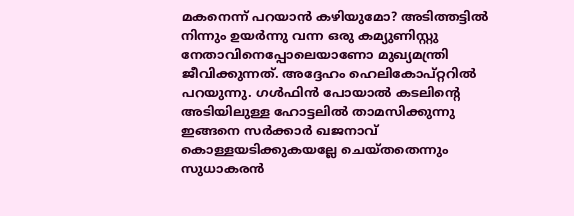മകനെന്ന് പറയാൻ കഴിയുമോ? അടിത്തട്ടിൽ നിന്നും ഉയർന്നു വന്ന ഒരു കമ്യുണിസ്റ്റു നേതാവിനെപ്പോലെയാണോ മുഖ്യമന്ത്രി ജീവിക്കുന്നത്. അദ്ദേഹം ഹെലികോപ്റ്ററിൽ പറയുന്നു. ഗൾഫിൻ പോയാൽ കടലിന്റെ അടിയിലുള്ള ഹോട്ടലിൽ താമസിക്കുന്നു ഇങ്ങനെ സർക്കാർ ഖജനാവ് കൊള്ളയടിക്കുകയല്ലേ ചെയ്തതെന്നും സുധാകരൻ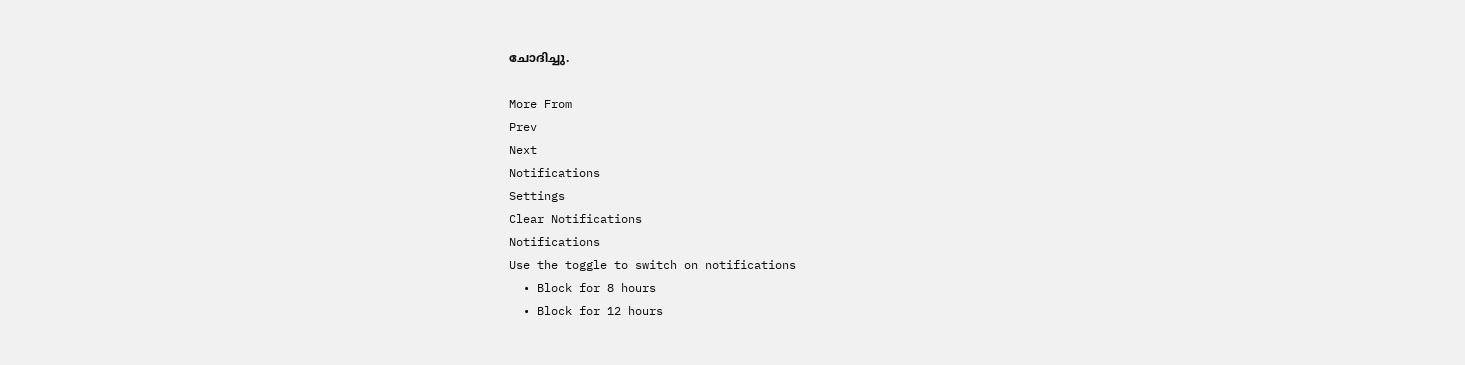ചോദിച്ചു.

More From
Prev
Next
Notifications
Settings
Clear Notifications
Notifications
Use the toggle to switch on notifications
  • Block for 8 hours
  • Block for 12 hours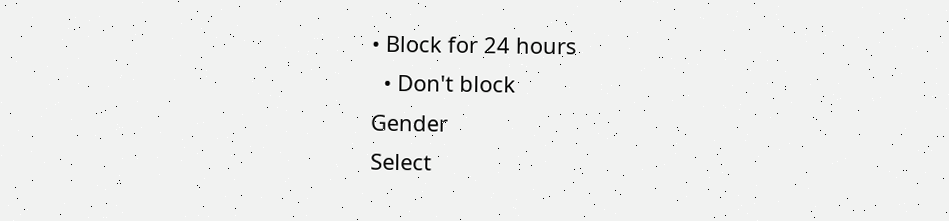• Block for 24 hours
  • Don't block
Gender
Select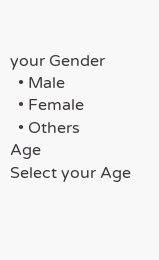your Gender
  • Male
  • Female
  • Others
Age
Select your Age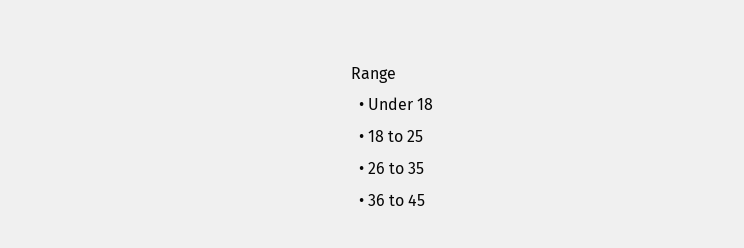Range
  • Under 18
  • 18 to 25
  • 26 to 35
  • 36 to 45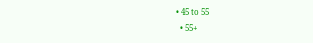• 45 to 55
  • 55+